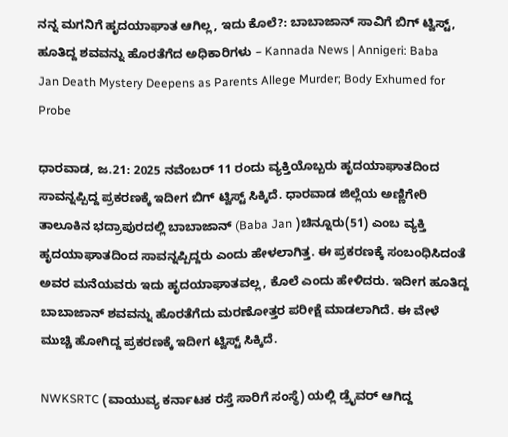ನನ್ನ ಮಗನಿಗೆ ಹೃದಯಾಘಾತ ಆಗಿಲ್ಲ, ಇದು ಕೊಲೆ?: ಬಾಬಾಜಾನ್ ಸಾವಿಗೆ ಬಿಗ್ ಟ್ವಿಸ್ಟ್, ಹೂತಿದ್ದ ಶವವನ್ನು ಹೊರತೆಗೆದ ಅಧಿಕಾರಿಗಳು – Kannada News | Annigeri: Baba Jan Death Mystery Deepens as Parents Allege Murder; Body Exhumed for Probe

ಧಾರವಾಡ, ಜ.21: 2025 ನವೆಂಬರ್ 11 ರಂದು ವ್ಯಕ್ತಿಯೊಬ್ಬರು ಹೃದಯಾಘಾತದಿಂದ ಸಾವನ್ನಪ್ಪಿದ್ದ ಪ್ರಕರಣಕ್ಕೆ ಇದೀಗ ಬಿಗ್ ಟ್ವಿಸ್ಟ್ ಸಿಕ್ಕಿದೆ. ಧಾರವಾಡ ಜಿಲ್ಲೆಯ ಅಣ್ಣಿಗೇರಿ ತಾಲೂಕಿನ ಭದ್ರಾಪುರದಲ್ಲಿ ಬಾಬಾಜಾನ್ (Baba Jan )ಚಿನ್ನೂರು(51) ಎಂಬ ವ್ಯಕ್ತಿ ಹೃದಯಾಘಾತದಿಂದ ಸಾವನ್ನಪ್ಪಿದ್ದರು ಎಂದು ಹೇಳಲಾಗಿತ್ತ. ಈ ಪ್ರಕರಣಕ್ಕೆ ಸಂಬಂಧಿಸಿದಂತೆ ಅವರ ಮನೆಯವರು ಇದು ಹೃದಯಾಘಾತವಲ್ಲ, ಕೊಲೆ ಎಂದು ಹೇಳಿದರು. ಇದೀಗ ಹೂತಿದ್ದ ಬಾಬಾಜಾನ್ ಶವವನ್ನು ಹೊರತೆಗೆದು ಮರಣೋತ್ತರ ಪರೀಕ್ಷೆ ಮಾಡಲಾಗಿದೆ. ಈ ವೇಳೆ ಮುಚ್ಚಿ ಹೋಗಿದ್ದ ಪ್ರಕರಣಕ್ಕೆ ಇದೀಗ ಟ್ವಿಸ್ಟ್ ಸಿಕ್ಕಿದೆ.

NWKSRTC (ವಾಯುವ್ಯ ಕರ್ನಾಟಕ ರಸ್ತೆ ಸಾರಿಗೆ ಸಂಸ್ಥೆ) ಯಲ್ಲಿ ಡ್ರೈವರ್ ಆಗಿದ್ದ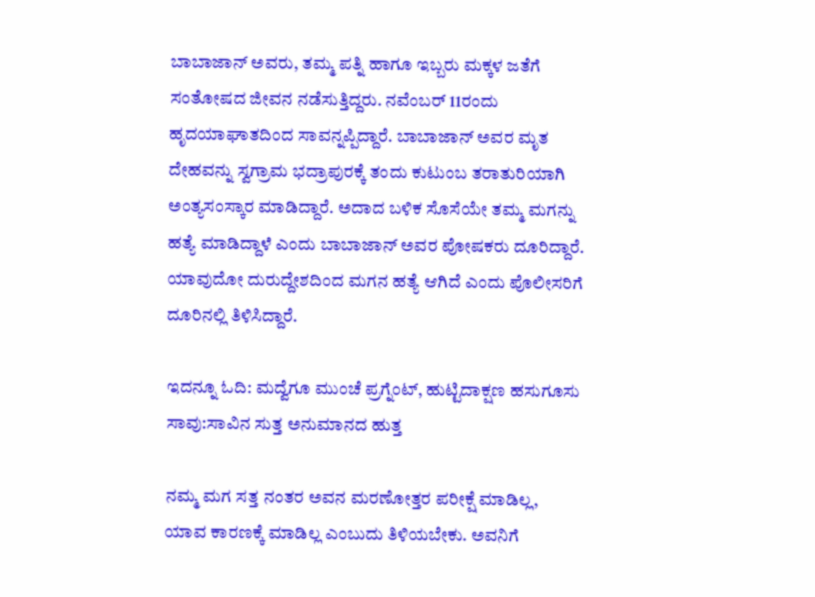ಬಾಬಾಜಾನ್ ಅವರು, ತಮ್ಮ ಪತ್ನಿ ಹಾಗೂ ಇಬ್ಬರು ಮಕ್ಕಳ ಜತೆಗೆ ಸಂತೋಷದ ಜೀವನ ನಡೆಸುತ್ತಿದ್ದರು. ನವೆಂಬರ್ 11ರಂದು ಹೃದಯಾಘಾತದಿಂದ ಸಾವನ್ನಪ್ಪಿದ್ದಾರೆ. ಬಾಬಾಜಾನ್ ಅವರ ಮೃತ ದೇಹವನ್ನು ಸ್ವಗ್ರಾಮ ಭದ್ರಾಪುರಕ್ಕೆ ತಂದು ಕುಟುಂಬ ತರಾತುರಿಯಾಗಿ ಅಂತ್ಯಸಂಸ್ಕಾರ ಮಾಡಿದ್ದಾರೆ. ಅದಾದ ಬಳಿಕ ಸೊಸೆಯೇ ತಮ್ಮ ಮಗನ್ನು ಹತ್ಯೆ ಮಾಡಿದ್ದಾಳೆ ಎಂದು ಬಾಬಾಜಾನ್ ಅವರ ಪೋಷಕರು ದೂರಿದ್ದಾರೆ. ಯಾವುದೋ ದುರುದ್ದೇಶದಿಂದ ಮಗನ ಹತ್ಯೆ ಆಗಿದೆ ಎಂದು ಪೊಲೀಸರಿಗೆ ದೂರಿನಲ್ಲಿ ತಿಳಿಸಿದ್ದಾರೆ.

ಇದನ್ನೂ ಓದಿ: ಮದ್ವೆಗೂ ಮುಂಚೆ ಪ್ರಗ್ನೆಂಟ್, ಹುಟ್ಟಿದಾಕ್ಷಣ ಹಸುಗೂಸು ಸಾವು:ಸಾವಿನ ಸುತ್ತ ಅನುಮಾನದ ಹುತ್ತ

ನಮ್ಮ ಮಗ ಸತ್ತ ನಂತರ ಅವನ ಮರಣೋತ್ತರ ಪರೀಕ್ಷೆ ಮಾಡಿಲ್ಲ, ಯಾವ ಕಾರಣಕ್ಕೆ ಮಾಡಿಲ್ಲ ಎಂಬುದು ತಿಳಿಯಬೇಕು. ಅವನಿಗೆ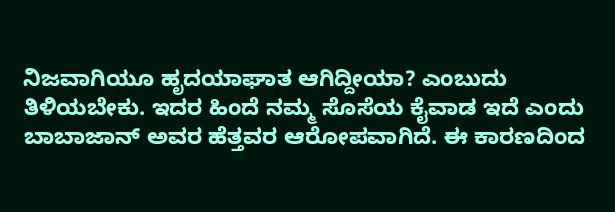ನಿಜವಾಗಿಯೂ ಹೃದಯಾಘಾತ ಆಗಿದ್ದೀಯಾ? ಎಂಬುದು ತಿಳಿಯಬೇಕು. ಇದರ ಹಿಂದೆ ನಮ್ಮ ಸೊಸೆಯ ಕೈವಾಡ ಇದೆ ಎಂದು ಬಾಬಾಜಾನ್ ಅವರ ಹೆತ್ತವರ ಆರೋಪವಾಗಿದೆ. ಈ ಕಾರಣದಿಂದ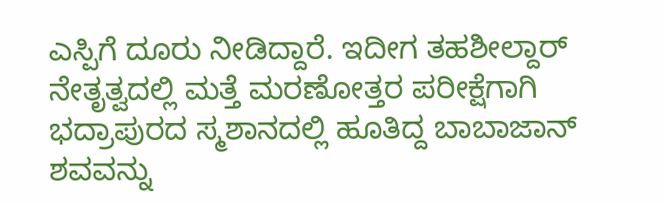ಎಸ್ಪಿಗೆ ದೂರು ನೀಡಿದ್ದಾರೆ. ಇದೀಗ ತಹಶೀಲ್ದಾರ್ ನೇತೃತ್ವದಲ್ಲಿ ಮತ್ತೆ ಮರಣೋತ್ತರ ಪರೀಕ್ಷೆಗಾಗಿ ಭದ್ರಾಪುರದ ಸ್ಮಶಾನದಲ್ಲಿ ಹೂತಿದ್ದ ಬಾಬಾಜಾನ್ ಶವವನ್ನು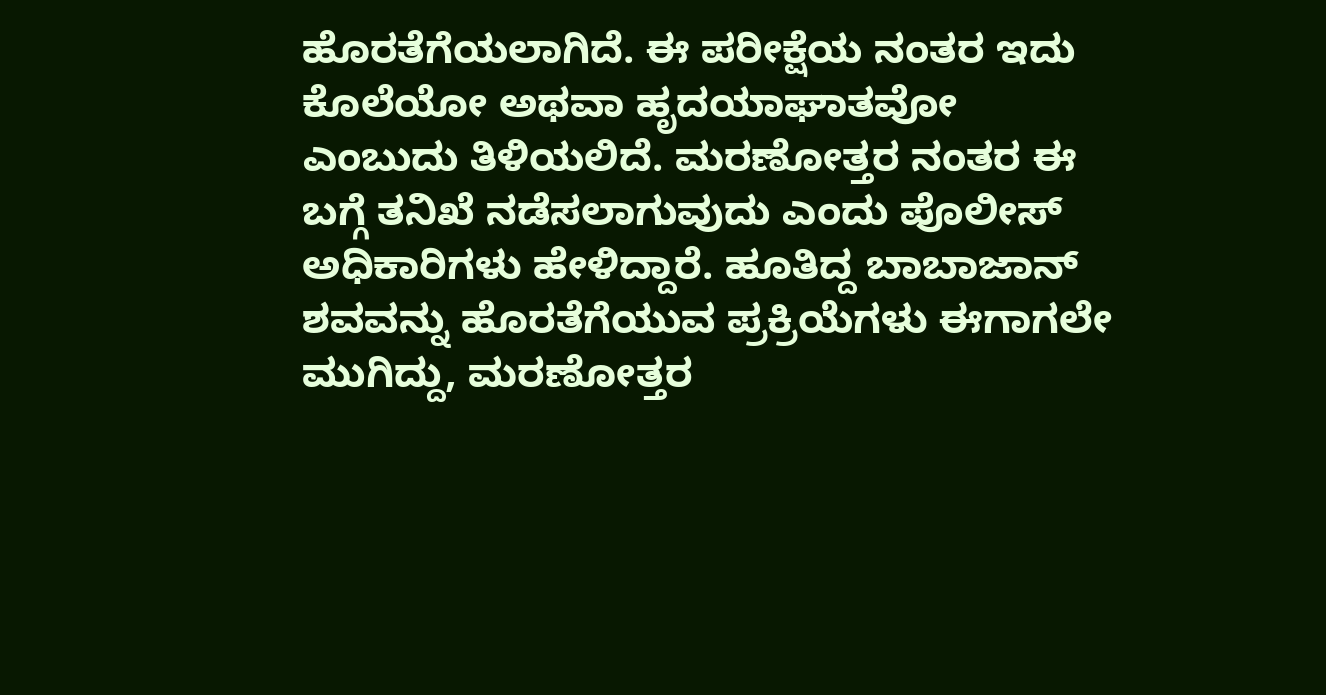ಹೊರತೆಗೆಯಲಾಗಿದೆ. ಈ ಪರೀಕ್ಷೆಯ ನಂತರ ಇದು ಕೊಲೆಯೋ ಅಥವಾ ಹೃದಯಾಘಾತವೋ ಎಂಬುದು ತಿಳಿಯಲಿದೆ. ಮರಣೋತ್ತರ ನಂತರ ಈ ಬಗ್ಗೆ ತನಿಖೆ ನಡೆಸಲಾಗುವುದು ಎಂದು ಪೊಲೀಸ್ ಅಧಿಕಾರಿಗಳು ಹೇಳಿದ್ದಾರೆ. ಹೂತಿದ್ದ ಬಾಬಾಜಾನ್ ಶವವನ್ನು ಹೊರತೆಗೆಯುವ ಪ್ರಕ್ರಿಯೆಗಳು ಈಗಾಗಲೇ ಮುಗಿದ್ದು, ಮರಣೋತ್ತರ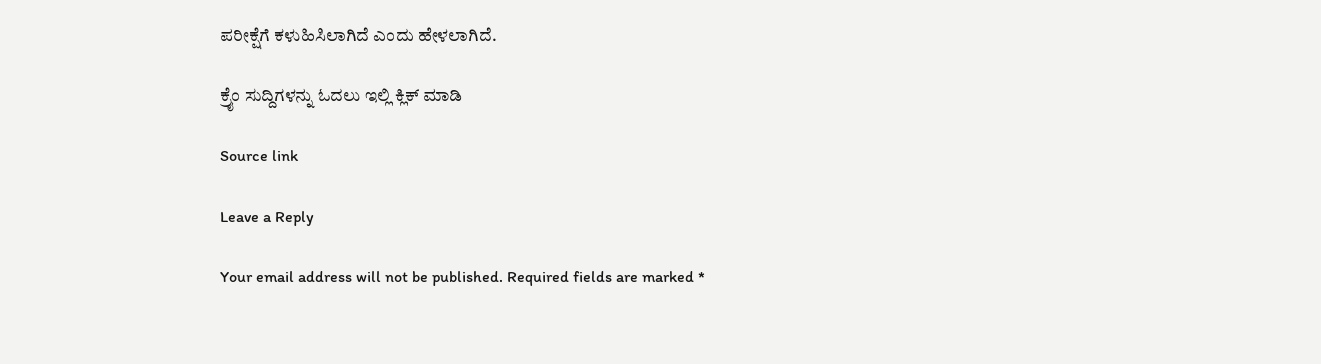ಪರೀಕ್ಷೆಗೆ ಕಳುಹಿಸಿಲಾಗಿದೆ ಎಂದು ಹೇಳಲಾಗಿದೆ.

ಕ್ರೈಂ ಸುದ್ದಿಗಳನ್ನು ಓದಲು ಇಲ್ಲಿ ಕ್ಲಿಕ್ ಮಾಡಿ

Source link

Leave a Reply

Your email address will not be published. Required fields are marked *